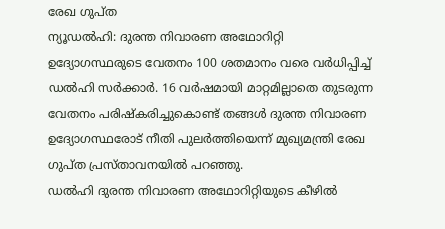രേഖ ഗുപ്ത
ന്യൂഡൽഹി: ദുരന്ത നിവാരണ അഥോറിറ്റി ഉദ്യോഗസ്ഥരുടെ വേതനം 100 ശതമാനം വരെ വർധിപ്പിച്ച് ഡൽഹി സർക്കാർ. 16 വർഷമായി മാറ്റമില്ലാതെ തുടരുന്ന വേതനം പരിഷ്കരിച്ചുകൊണ്ട് തങ്ങൾ ദുരന്ത നിവാരണ ഉദ്യോഗസ്ഥരോട് നീതി പുലർത്തിയെന്ന് മുഖ്യമന്ത്രി രേഖ ഗുപ്ത പ്രസ്താവനയിൽ പറഞ്ഞു.
ഡൽഹി ദുരന്ത നിവാരണ അഥോറിറ്റിയുടെ കീഴിൽ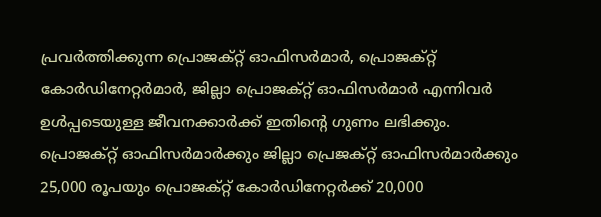പ്രവർത്തിക്കുന്ന പ്രൊജക്റ്റ് ഓഫിസർമാർ, പ്രൊജക്റ്റ് കോർഡിനേറ്റർമാർ, ജില്ലാ പ്രൊജക്റ്റ് ഓഫിസർമാർ എന്നിവർ ഉൾപ്പടെയുള്ള ജീവനക്കാർക്ക് ഇതിന്റെ ഗുണം ലഭിക്കും.
പ്രൊജക്റ്റ് ഓഫിസർമാർക്കും ജില്ലാ പ്രെജക്റ്റ് ഓഫിസർമാർക്കും 25,000 രൂപയും പ്രൊജക്റ്റ് കോർഡിനേറ്റർക്ക് 20,000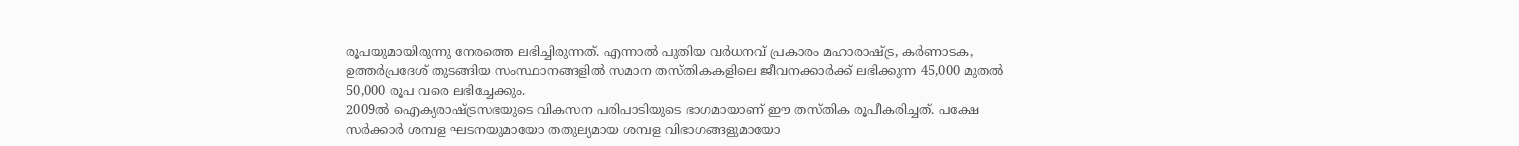രൂപയുമായിരുന്നു നേരത്തെ ലഭിച്ചിരുന്നത്. എന്നാൽ പുതിയ വർധനവ് പ്രകാരം മഹാരാഷ്ട്ര, കർണാടക, ഉത്തർപ്രദേശ് തുടങ്ങിയ സംസ്ഥാനങ്ങളിൽ സമാന തസ്തികകളിലെ ജീവനക്കാർക്ക് ലഭിക്കുന്ന 45,000 മുതൽ 50,000 രൂപ വരെ ലഭിച്ചേക്കും.
2009ൽ ഐക്യരാഷ്ട്രസഭയുടെ വികസന പരിപാടിയുടെ ഭാഗമായാണ് ഈ തസ്തിക രൂപീകരിച്ചത്. പക്ഷേ സർക്കാർ ശമ്പള ഘടനയുമായോ തതുല്യമായ ശമ്പള വിഭാഗങ്ങളുമായോ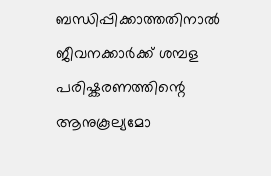ബന്ധിപ്പിക്കാത്തതിനാൽ ജീവനക്കാർക്ക് ശമ്പള പരിഷ്കരണത്തിന്റെ ആനുകൂല്യമോ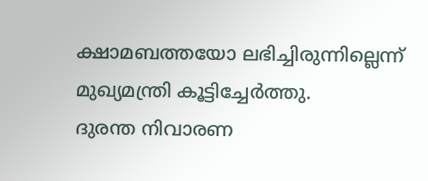ക്ഷാമബത്തയോ ലഭിച്ചിരുന്നില്ലെന്ന് മുഖ്യമന്ത്രി കൂട്ടിച്ചേർത്തു.
ദുരന്ത നിവാരണ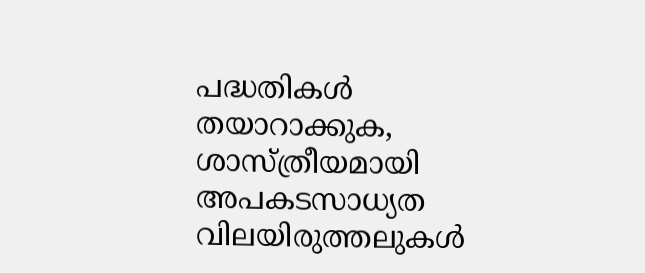പദ്ധതികൾ തയാറാക്കുക, ശാസ്ത്രീയമായി അപകടസാധ്യത വിലയിരുത്തലുകൾ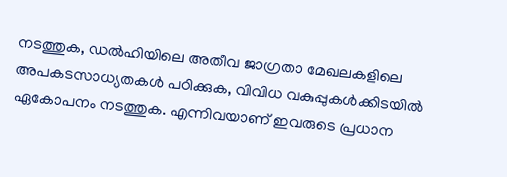നടത്തുക, ഡൽഹിയിലെ അതീവ ജാഗ്രതാ മേഖലകളിലെ അപകടസാധ്യതകൾ പഠിക്കുക, വിവിധ വകുപ്പുകൾക്കിടയിൽ ഏകോപനം നടത്തുക. എന്നിവയാണ് ഇവരുടെ പ്രധാന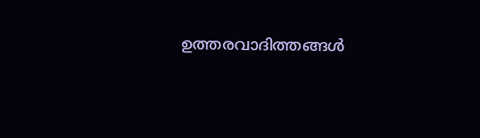ഉത്തരവാദിത്തങ്ങൾ